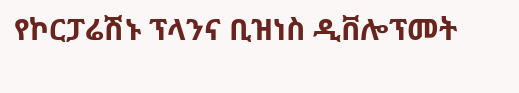የኮርፓሬሽኑ ፕላንና ቢዝነስ ዲቨሎፕመት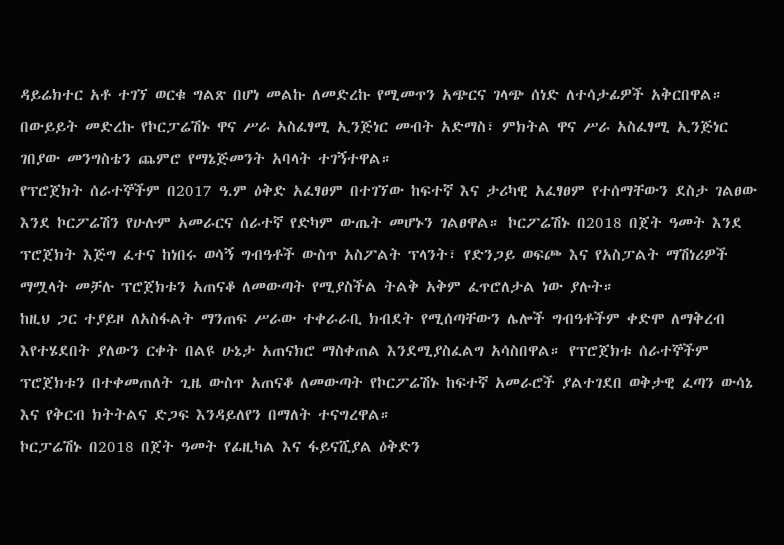ዳይሬክተር አቶ ተገኘ ወርቁ ግልጽ በሆነ መልኩ ለመድረኩ የሚመጥን አጭርና ገላጭ ሰነድ ለተሳታፊዎች አቅርበዋል። በውይይት መድረኩ የኮርፓሬሽኑ ዋና ሥራ አስፈፃሚ ኢንጅነር መብት አድማስ፣ ምክትል ዋና ሥራ አስፈፃሚ ኢንጅነር ገበያው መንግስቴን ጨምሮ የማኔጅመንት አባላት ተገኝተዋል።
የፕሮጀክት ሰራተኞችም በ2017 ዓ.ም ዕቅድ አፈፃፀም በተገኘው ከፍተኛ እና ታሪካዊ አፈፃፀም የተሰማቸውን ደስታ ገልፀው እንደ ኮርፖሬሽን የሁሉም አመራርና ሰራተኛ የድካም ውጤት መሆኑን ገልፀዋል። ኮርፖሬሽኑ በ2018 በጀት ዓመት እንደ ፕሮጀክት እጅግ ፈተና ከነበሩ ወሳኝ ግብዓቶች ውስጥ አስፖልት ፕላንት፣ የድንጋይ ወፍጮ እና የአስፓልት ማሽነሪዎች ማሟላት መቻሉ ፕሮጀክቱን አጠናቆ ለመውጣት የሚያስችል ትልቅ አቅም ፈጥሮለታል ነው ያሉት።
ከዚህ ጋር ተያይዞ ለአስፋልት ማንጠፍ ሥራው ተቀራራቢ ክብደት የሚሰጣቸውን ሌሎች ግብዓቶችም ቀድሞ ለማቅረብ እየተሄደበት ያለውን ርቀት በልዩ ሁኔታ አጠናክሮ ማስቀጠል እንደሚያስፈልግ አሳስበዋል። የፕሮጀክቱ ሰራተኞችም ፕሮጀክቱን በተቀመጠለት ጊዜ ውስጥ አጠናቆ ለመውጣት የኮርፖሬሽኑ ከፍተኛ አመራሮች ያልተገደበ ወቅታዊ ፈጣን ውሳኔ እና የቅርብ ክትትልና ድጋፍ እንዳይለየን በማለት ተናግረዋል።
ኮርፓሬሽኑ በ2018 በጀት ዓመት የፊዚካል እና ፋይናሺያል ዕቅድን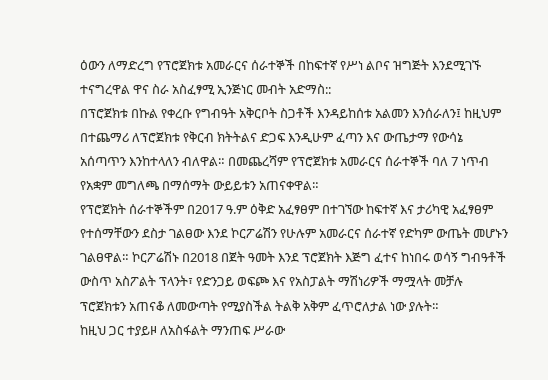ዕውን ለማድረግ የፕሮጀክቱ አመራርና ሰራተኞች በከፍተኛ የሥነ ልቦና ዝግጅት እንደሚገኙ ተናግረዋል ዋና ስራ አስፈፃሚ ኢንጅነር መብት አድማስ::
በፕሮጀክቱ በኩል የቀረቡ የግብዓት አቅርቦት ስጋቶች እንዳይከሰቱ አልመን እንሰራለን፤ ከዚህም በተጨማሪ ለፕሮጀክቱ የቅርብ ክትትልና ድጋፍ እንዲሁም ፈጣን እና ውጤታማ የውሳኔ አሰጣጥን እንከተላለን ብለዋል። በመጨረሻም የፕሮጀክቱ አመራርና ሰራተኞች ባለ 7 ነጥብ የአቋም መግለጫ በማሰማት ውይይቱን አጠናቀዋል።
የፕሮጀክት ሰራተኞችም በ2017 ዓ.ም ዕቅድ አፈፃፀም በተገኘው ከፍተኛ እና ታሪካዊ አፈፃፀም የተሰማቸውን ደስታ ገልፀው እንደ ኮርፖሬሽን የሁሉም አመራርና ሰራተኛ የድካም ውጤት መሆኑን ገልፀዋል። ኮርፖሬሽኑ በ2018 በጀት ዓመት እንደ ፕሮጀክት እጅግ ፈተና ከነበሩ ወሳኝ ግብዓቶች ውስጥ አስፖልት ፕላንት፣ የድንጋይ ወፍጮ እና የአስፓልት ማሽነሪዎች ማሟላት መቻሉ ፕሮጀክቱን አጠናቆ ለመውጣት የሚያስችል ትልቅ አቅም ፈጥሮለታል ነው ያሉት።
ከዚህ ጋር ተያይዞ ለአስፋልት ማንጠፍ ሥራው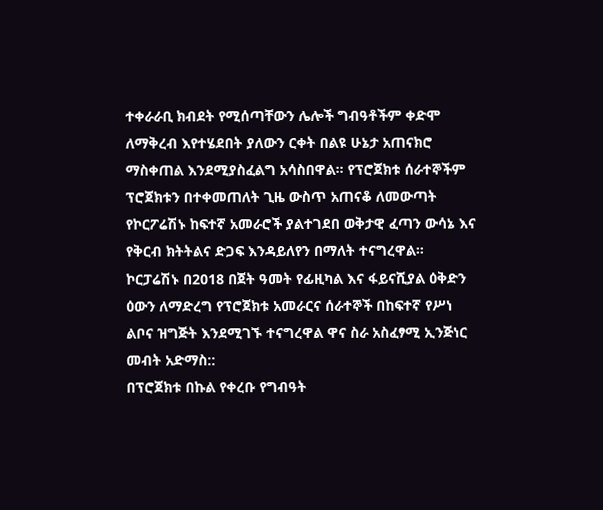ተቀራራቢ ክብደት የሚሰጣቸውን ሌሎች ግብዓቶችም ቀድሞ ለማቅረብ እየተሄደበት ያለውን ርቀት በልዩ ሁኔታ አጠናክሮ ማስቀጠል እንደሚያስፈልግ አሳስበዋል። የፕሮጀክቱ ሰራተኞችም ፕሮጀክቱን በተቀመጠለት ጊዜ ውስጥ አጠናቆ ለመውጣት የኮርፖሬሽኑ ከፍተኛ አመራሮች ያልተገደበ ወቅታዊ ፈጣን ውሳኔ እና የቅርብ ክትትልና ድጋፍ እንዳይለየን በማለት ተናግረዋል።
ኮርፓሬሽኑ በ2018 በጀት ዓመት የፊዚካል እና ፋይናሺያል ዕቅድን ዕውን ለማድረግ የፕሮጀክቱ አመራርና ሰራተኞች በከፍተኛ የሥነ ልቦና ዝግጅት እንደሚገኙ ተናግረዋል ዋና ስራ አስፈፃሚ ኢንጅነር መብት አድማስ::
በፕሮጀክቱ በኩል የቀረቡ የግብዓት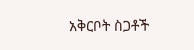አቅርቦት ስጋቶች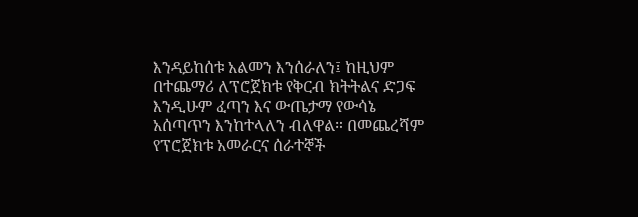እንዳይከሰቱ አልመን እንሰራለን፤ ከዚህም በተጨማሪ ለፕሮጀክቱ የቅርብ ክትትልና ድጋፍ እንዲሁም ፈጣን እና ውጤታማ የውሳኔ አሰጣጥን እንከተላለን ብለዋል። በመጨረሻም የፕሮጀክቱ አመራርና ሰራተኞች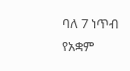ባለ 7 ነጥብ የአቋም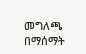መግለጫ በማሰማት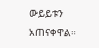ውይይቱን አጠናቀዋል።